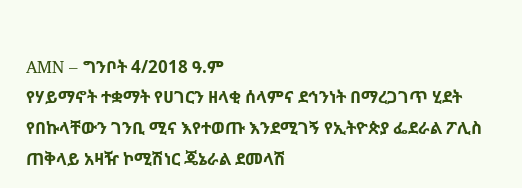AMN – ግንቦት 4/2018 ዓ.ም
የሃይማኖት ተቋማት የሀገርን ዘላቂ ሰላምና ደኅንነት በማረጋገጥ ሂደት የበኩላቸውን ገንቢ ሚና እየተወጡ እንደሚገኝ የኢትዮጵያ ፌደራል ፖሊስ ጠቅላይ አዛዥ ኮሚሽነር ጄኔራል ደመላሽ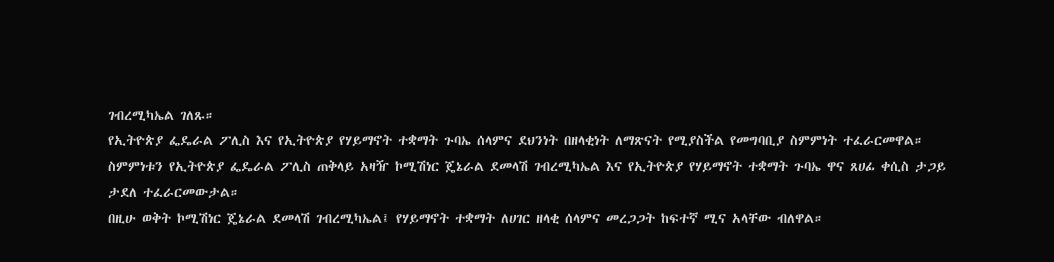ገብረሚካኤል ገለጹ።
የኢትዮጵያ ፌዴራል ፖሊስ እና የኢትዮጵያ የሃይማኖት ተቋማት ጉባኤ ሰላምና ደህንነት በዘላቂነት ለማጽናት የሚያስችል የመግባቢያ ስምምነት ተፈራርመዋል።
ስምምነቱን የኢትዮጵያ ፌዴራል ፖሊስ ጠቅላይ አዛዥ ኮሚሽነር ጄኔራል ደመላሽ ገብረሚካኤል እና የኢትዮጵያ የሃይማኖት ተቋማት ጉባኤ ዋና ጸሀፊ ቀሲስ ታጋይ ታደለ ተፈራርመውታል።
በዚሁ ወቅት ኮሚሽነር ጄኔራል ደመላሽ ገብረሚካኤል፤ የሃይማኖት ተቋማት ለሀገር ዘላቂ ሰላምና መረጋጋት ከፍተኛ ሚና አላቸው ብለዋል።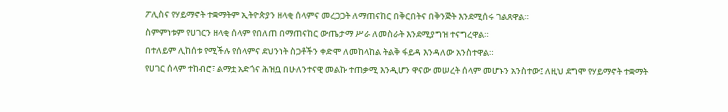ፖሊስና የሃይማኖት ተቋማትም ኢትዮጵያን ዘላቂ ሰላምና መረጋጋት ለማጠናከር በቅርበትና በቅንጅት እንደሚሰሩ ገልጸዋል።
ስምምነቱም የሀገርን ዘላቂ ሰላም የበለጠ በማጠናከር ውጤታማ ሥራ ለመስራት እንደሚያግዝ ተናግረዋል።
በተለይም ሊከሰቱ የሚችሉ የሰላምና ደህንነት ስጋቶችን ቀድሞ ለመከላከል ትልቅ ፋይዳ እንዳለው አንስተዋል።
የሀገር ሰላም ተከብሮ፣ ልማቷ አድጎና ሕዝቧ በሁለንተናዊ መልኩ ተጠቃሚ እንዲሆን ዋናው መሠረት ሰላም መሆኑን አንስተው፤ ለዚህ ደግሞ የሃይማኖት ተቋማት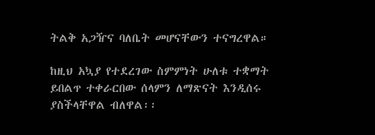ትልቅ አጋዥና ባለቤት መሆናቸውን ተናግረዋል።

ከዚህ አኳያ የተደረገው ስምምነት ሁለቱ ተቋማት ይበልጥ ተቀራርበው ሰላምን ለማጽናት እንዲሰሩ ያስችላቸዋል ብለዋል፡፡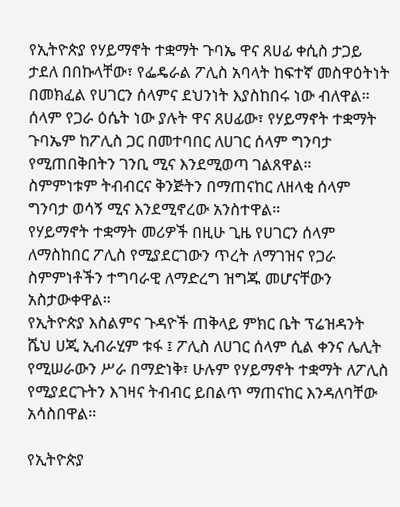የኢትዮጵያ የሃይማኖት ተቋማት ጉባኤ ዋና ጸሀፊ ቀሲስ ታጋይ ታደለ በበኩላቸው፣ የፌዴራል ፖሊስ አባላት ከፍተኛ መስዋዕትነት በመክፈል የሀገርን ሰላምና ደህንነት እያስከበሩ ነው ብለዋል።
ሰላም የጋራ ዕሴት ነው ያሉት ዋና ጸሀፊው፣ የሃይማኖት ተቋማት ጉባኤም ከፖሊስ ጋር በመተባበር ለሀገር ሰላም ግንባታ የሚጠበቅበትን ገንቢ ሚና እንደሚወጣ ገልጸዋል።
ስምምነቱም ትብብርና ቅንጅትን በማጠናከር ለዘላቂ ሰላም ግንባታ ወሳኝ ሚና እንደሚኖረው አንስተዋል።
የሃይማኖት ተቋማት መሪዎች በዚሁ ጊዜ የሀገርን ሰላም ለማስከበር ፖሊስ የሚያደርገውን ጥረት ለማገዝና የጋራ ስምምነቶችን ተግባራዊ ለማድረግ ዝግጁ መሆናቸውን አስታውቀዋል።
የኢትዮጵያ እስልምና ጉዳዮች ጠቅላይ ምክር ቤት ፕሬዝዳንት ሼህ ሀጂ ኢብራሂም ቱፋ ፤ ፖሊስ ለሀገር ሰላም ሲል ቀንና ሌሊት የሚሠራውን ሥራ በማድነቅ፣ ሁሉም የሃይማኖት ተቋማት ለፖሊስ የሚያደርጉትን እገዛና ትብብር ይበልጥ ማጠናከር እንዳለባቸው አሳስበዋል።

የኢትዮጵያ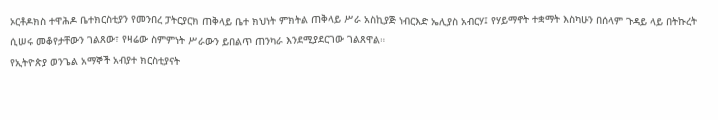ኦርቶዶክስ ተዋሕዶ ቤተክርስቲያን የመንበረ ፓትርያርክ ጠቅላይ ቤተ ክህነት ምክትል ጠቅላይ ሥራ አስኪያጅ ነብርእድ ኤሊያስ አብርሃ፤ የሃይማኖት ተቋማት እስካሁን በሰላም ጉዳይ ላይ በትኩረት ሲሠሩ መቆየታቸውን ገልጸው፣ የዛሬው ስምምነት ሥራውን ይበልጥ ጠንካራ እንደሚያደርገው ገልጸዋል።
የኢትዮጵያ ወንጌል አማኞች አብያተ ክርስቲያናት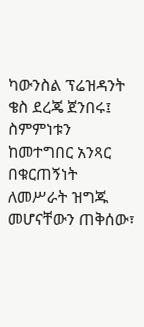ካውንስል ፕሬዝዳንት ቄስ ደረጄ ጀንበሩ፤ ስምምነቱን ከመተግበር አንጻር በቁርጠኝነት ለመሥራት ዝግጁ መሆናቸውን ጠቅሰው፣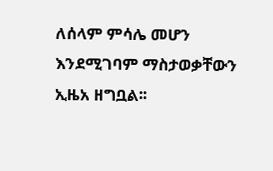ለሰላም ምሳሌ መሆን እንደሚገባም ማስታወቃቸውን ኢዜአ ዘግቧል፡፡